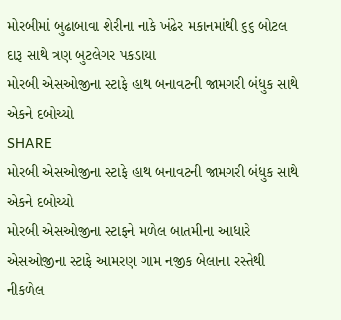મોરબીમાં બુઢાબાવા શેરીના નાકે ખંઢેર મકાનમાંથી ૬૬ બોટલ દારૂ સાથે ત્રણ બુટલેગર પકડાયા
મોરબી એસઓજીના સ્ટાફે હાથ બનાવટની જામગરી બંધુક સાથે એકને દબોચ્યો
SHARE
મોરબી એસઓજીના સ્ટાફે હાથ બનાવટની જામગરી બંધુક સાથે એકને દબોચ્યો
મોરબી એસઓજીના સ્ટાફને મળેલ બાતમીના આધારે એસઓજીના સ્ટાફે આમરણ ગામ નજીક બેલાના રસ્તેથી નીકળેલ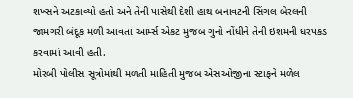શખ્સને અટકાવ્યો હતો અને તેની પાસેથી દેશી હાથ બનાવટની સિંગલ બેરલની જામગરી બંદૂક મળી આવતા આર્મ્સ એકટ મુજબ ગુનો નોંધીને તેની ઇશમની ધરપકડ કરવામાં આવી હતી.
મોરબી પોલીસ સૂત્રોમાંથી મળતી માહિતી મુજબ એસઓજીના સ્ટાફને મળેલ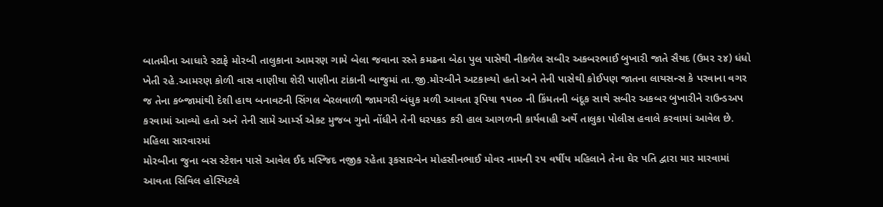બાતમીના આધારે સ્ટાફે મોરબી તાલુકાના આમરણ ગામે બેલા જવાના રસ્તે કમઢના બેઠા પુલ પાસેથી નીકળેલ સબીર અકબરભાઈ બુખારી જાતે સૈયદ (ઉમર ૨૪) ધંધો ખેતી રહે.આમરણ કોળી વાસ વાણીયા શેરી પાણીના ટાંકાની બાજુમાં તા.જી.મોરબીને અટકાવ્યો હતો અને તેની પાસેથી કોઈપણ જાતના લાયસન્સ કે પરવાના વગર જ તેના કબ્જામાંથી દેશી હાથ બનાવટની સિંગલ બેરલવાળી જામગરી બંધુક મળી આવતા રૂપિયા ૧૫૦૦ ની કિંમતની બંદૂક સાથે સબીર અકબર બુખારીને રાઉન્ડઅપ કરવામાં આવ્યો હતો અને તેની સામે આર્મ્સ એક્ટ મુજબ ગુનો નોંધીને તેની ધરપકડ કરી હાલ આગળની કાર્યવાહી અર્થે તાલુકા પોલીસ હવાલે કરવામાં આવેલ છે.
મહિલા સારવારમાં
મોરબીના જુના બસ સ્ટેશન પાસે આવેલ ઈદ મસ્જિદ નજીક રહેતા રૂકસારબેન મોહસીનભાઈ મોવર નામની ૨૫ વર્ષીય મહિલાને તેના ઘેર પતિ દ્વારા માર મારવામાં આવતા સિવિલ હોસ્પિટલે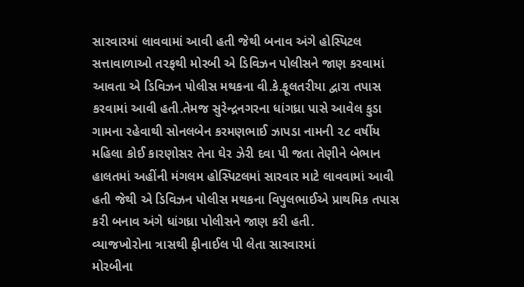સારવારમાં લાવવામાં આવી હતી જેથી બનાવ અંગે હોસ્પિટલ સત્તાવાળાઓ તરફથી મોરબી એ ડિવિઝન પોલીસને જાણ કરવામાં આવતા એ ડિવિઝન પોલીસ મથકના વી.કે.ફૂલતરીયા દ્વારા તપાસ કરવામાં આવી હતી.તેમજ સુરેન્દ્રનગરના ધાંગધ્રા પાસે આવેલ કુડા ગામના રહેવાથી સોનલબેન કરમણભાઈ ઝાપડા નામની ૨૮ વર્ષીય મહિલા કોઈ કારણોસર તેના ઘેર ઝેરી દવા પી જતા તેણીને બેભાન હાલતમાં અહીંની મંગલમ હોસ્પિટલમાં સારવાર માટે લાવવામાં આવી હતી જેથી એ ડિવિઝન પોલીસ મથકના વિપુલભાઈએ પ્રાથમિક તપાસ કરી બનાવ અંગે ધાંગધ્રા પોલીસને જાણ કરી હતી.
વ્યાજખોરોના ત્રાસથી ફીનાઈલ પી લેતા સારવારમાં
મોરબીના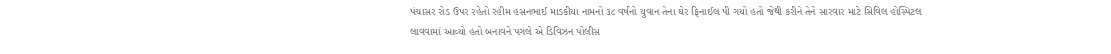પંચાસર રોડ ઉપર રહેતો રહીમ હસનભાઈ માડકીયા નામનો ૩૮ વર્ષનો યુવાન તેના ઘેર ફિનાઈલ પી ગયો હતો જેથી કરીને તેને સારવાર માટે સિવિલ હોસ્પિટલ લાવવામાં આવ્યો હતો બનાવને પગલે એ ડિવિઝન પોલીસ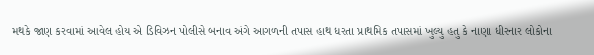મથકે જાણ કરવામાં આવેલ હોય એ ડિવિઝન પોલીસે બનાવ અંગે આગળની તપાસ હાથ ધરતા પ્રાથમિક તપાસમાં ખુલ્યુ હતુ કે નાણા ધીરનાર લોકોના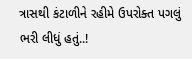ત્રાસથી કંટાળીને રહીમે ઉપરોક્ત પગલું ભરી લીધું હતું..!